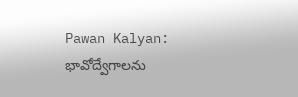Pawan Kalyan: భావోద్వేగాలను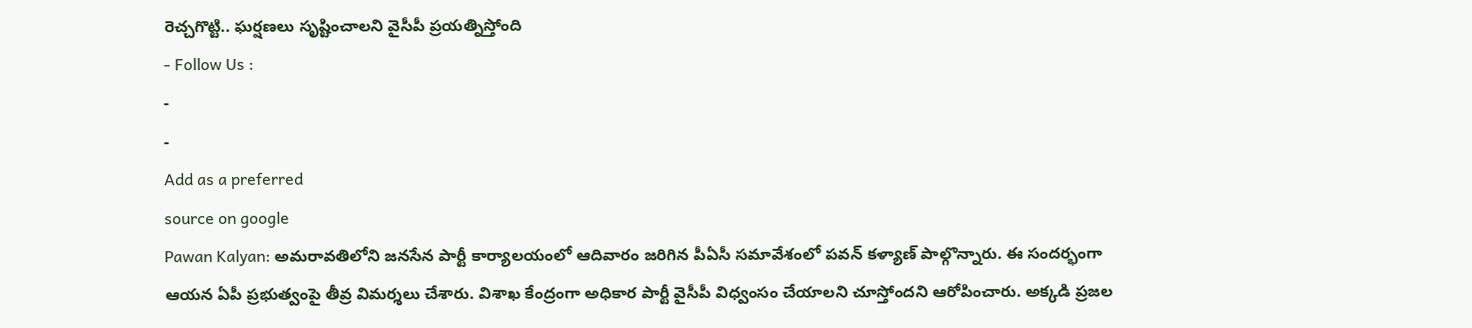రెచ్చగొట్టి.. ఘర్షణలు సృష్టించాలని వైసీపీ ప్రయత్నిస్తోంది
- Follow Us :
-
-
Add as a preferred
source on google
Pawan Kalyan: అమరావతిలోని జనసేన పార్టీ కార్యాలయంలో ఆదివారం జరిగిన పీఏసీ సమావేశంలో పవన్ కళ్యాణ్ పాల్గొన్నారు. ఈ సందర్భంగా ఆయన ఏపీ ప్రభుత్వంపై తీవ్ర విమర్శలు చేశారు. విశాఖ కేంద్రంగా అధికార పార్టీ వైసీపీ విధ్వంసం చేయాలని చూస్తోందని ఆరోపించారు. అక్కడి ప్రజల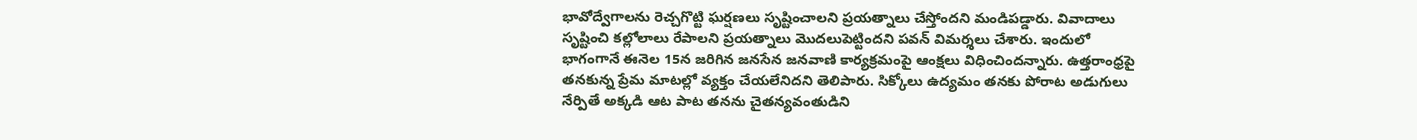భావోద్వేగాలను రెచ్చగొట్టి ఘర్షణలు సృష్టించాలని ప్రయత్నాలు చేస్తోందని మండిపడ్డారు. వివాదాలు సృష్టించి కల్లోలాలు రేపాలని ప్రయత్నాలు మొదలుపెట్టిందని పవన్ విమర్శలు చేశారు. ఇందులో భాగంగానే ఈనెల 15న జరిగిన జనసేన జనవాణి కార్యక్రమంపై ఆంక్షలు విధించిందన్నారు. ఉత్తరాంధ్రపై తనకున్న ప్రేమ మాటల్లో వ్యక్తం చేయలేనిదని తెలిపారు. సిక్కోలు ఉద్యమం తనకు పోరాట అడుగులు నేర్పితే అక్కడి ఆట పాట తనను చైతన్యవంతుడిని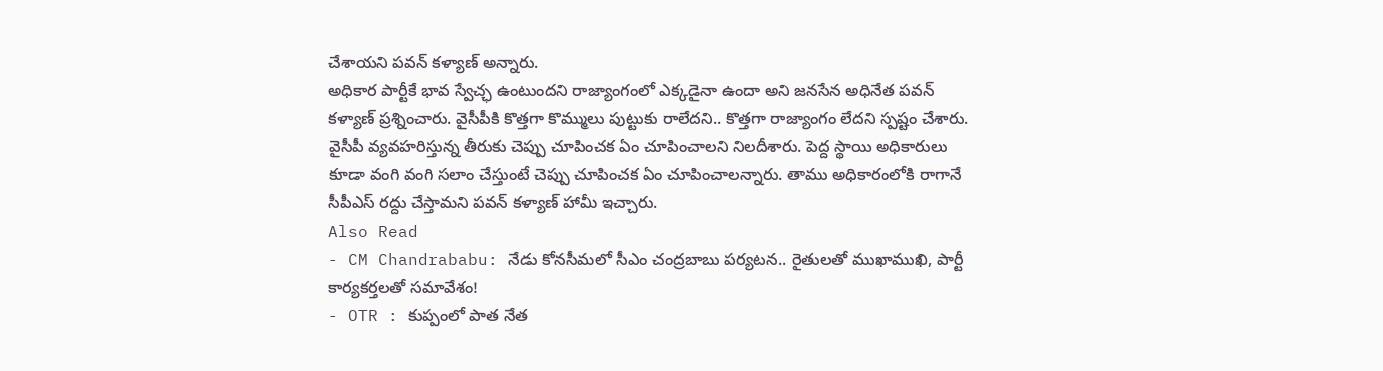చేశాయని పవన్ కళ్యాణ్ అన్నారు.
అధికార పార్టీకే భావ స్వేచ్ఛ ఉంటుందని రాజ్యాంగంలో ఎక్కడైనా ఉందా అని జనసేన అధినేత పవన్ కళ్యాణ్ ప్రశ్నించారు. వైసీపీకి కొత్తగా కొమ్ములు పుట్టుకు రాలేదని.. కొత్తగా రాజ్యాంగం లేదని స్పష్టం చేశారు. వైసీపీ వ్యవహరిస్తున్న తీరుకు చెప్పు చూపించక ఏం చూపించాలని నిలదీశారు. పెద్ద స్థాయి అధికారులు కూడా వంగి వంగి సలాం చేస్తుంటే చెప్పు చూపించక ఏం చూపించాలన్నారు. తాము అధికారంలోకి రాగానే సీపీఎస్ రద్దు చేస్తామని పవన్ కళ్యాణ్ హామీ ఇచ్చారు.
Also Read
- CM Chandrababu: నేడు కోనసీమలో సీఎం చంద్రబాబు పర్యటన.. రైతులతో ముఖాముఖి, పార్టీ కార్యకర్తలతో సమావేశం!
- OTR : కుప్పంలో పాత నేత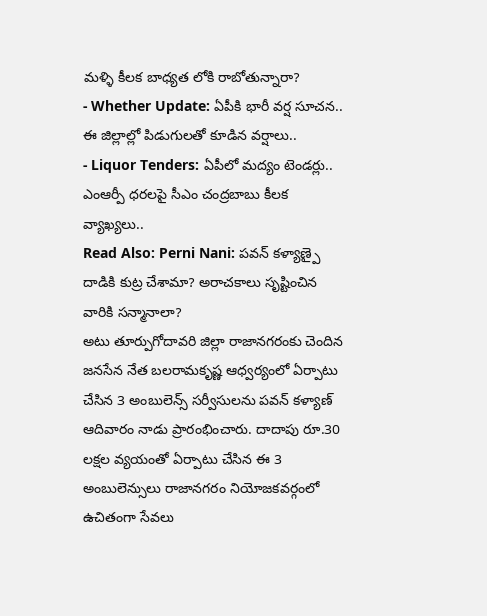మళ్ళి కీలక బాధ్యత లోకి రాబోతున్నారా?
- Whether Update: ఏపీకి భారీ వర్ష సూచన.. ఈ జిల్లాల్లో పిడుగులతో కూడిన వర్షాలు..
- Liquor Tenders: ఏపీలో మద్యం టెండర్లు.. ఎంఆర్పీ ధరలపై సీఎం చంద్రబాబు కీలక వ్యాఖ్యలు..
Read Also: Perni Nani: పవన్ కళ్యాణ్పై దాడికి కుట్ర చేశామా? అరాచకాలు సృష్టించిన వారికి సన్మానాలా?
అటు తూర్పుగోదావరి జిల్లా రాజానగరంకు చెందిన జనసేన నేత బలరామకృష్ణ ఆధ్వర్యంలో ఏర్పాటు చేసిన 3 అంబులెన్స్ సర్వీసులను పవన్ కళ్యాణ్ ఆదివారం నాడు ప్రారంభించారు. దాదాపు రూ.30 లక్షల వ్యయంతో ఏర్పాటు చేసిన ఈ 3 అంబులెన్సులు రాజానగరం నియోజకవర్గంలో ఉచితంగా సేవలు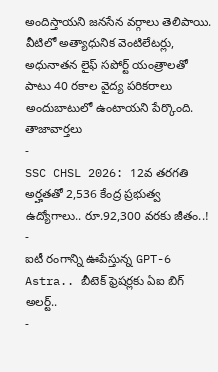అందిస్తాయని జనసేన వర్గాలు తెలిపాయి. వీటిలో అత్యాధునిక వెంటిలేటర్లు, అధునాతన లైఫ్ సపోర్ట్ యంత్రాలతో పాటు 40 రకాల వైద్య పరికరాలు అందుబాటులో ఉంటాయని పేర్కొంది.
తాజావార్తలు
-
SSC CHSL 2026: 12వ తరగతి అర్హతతో 2,536 కేంద్ర ప్రభుత్వ ఉద్యోగాలు.. రూ.92,300 వరకు జీతం..!
-
ఐటీ రంగాన్ని ఊపేస్తున్న GPT-6 Astra.. బీటెక్ ఫ్రెషర్లకు ఏఐ బిగ్ అలర్ట్..
-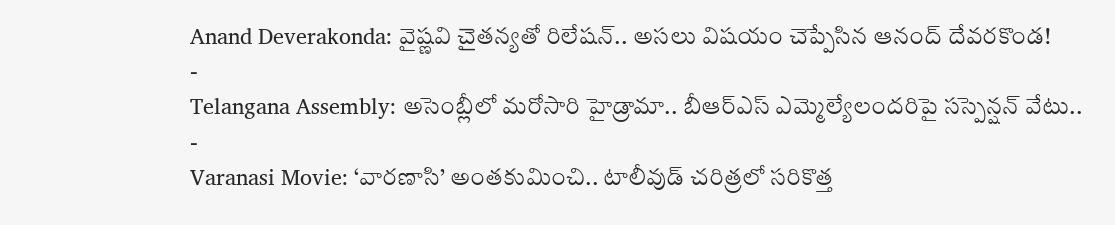Anand Deverakonda: వైష్ణవి చైతన్యతో రిలేషన్.. అసలు విషయం చెప్పేసిన ఆనంద్ దేవరకొండ!
-
Telangana Assembly: అసెంబ్లీలో మరోసారి హైడ్రామా.. బీఆర్ఎస్ ఎమ్మెల్యేలందరిపై సస్పెన్షన్ వేటు..
-
Varanasi Movie: ‘వారణాసి’ అంతకుమించి.. టాలీవుడ్ చరిత్రలో సరికొత్త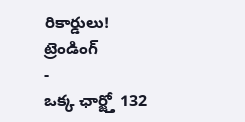రికార్డులు!
ట్రెండింగ్
-
ఒక్క ఛార్జ్తో 132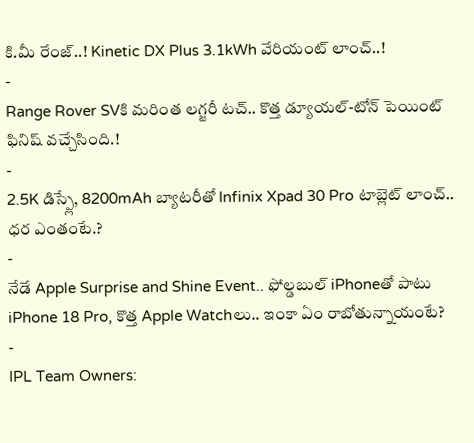కి.మీ రేంజ్..! Kinetic DX Plus 3.1kWh వేరియంట్ లాంచ్..!
-
Range Rover SVకి మరింత లగ్జరీ టచ్.. కొత్త డ్యూయల్-టోన్ పెయింట్ ఫినిష్ వచ్చేసింది.!
-
2.5K డిస్ప్లే, 8200mAh బ్యాటరీతో Infinix Xpad 30 Pro టాబ్లెట్ లాంచ్.. ధర ఎంతంటే.?
-
నేడే Apple Surprise and Shine Event.. ఫోల్డబుల్ iPhoneతో పాటు iPhone 18 Pro, కొత్త Apple Watchలు.. ఇంకా ఏం రాబోతున్నాయంటే?
-
IPL Team Owners: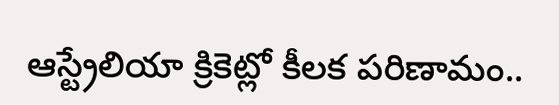ఆస్ట్రేలియా క్రికెట్లో కీలక పరిణామం..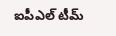ఐపీఎల్ టీమ్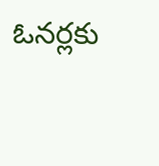ఓనర్లకు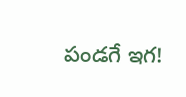పండగే ఇగ!